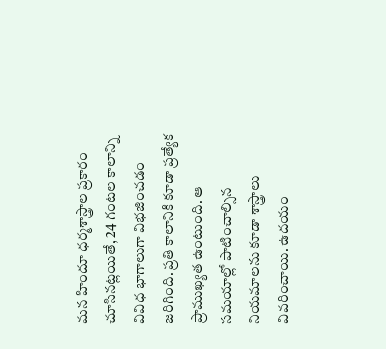మన హిందూ ధర్మశాస్త్రాల ప్రకారం చూసినట్లయితే, 24 గంటల కాలాన్ని వివిధ భాగాలుగా విభజించడం జరిగింది. ప్రతి కాలానికి కూడా ప్రత్యేక ప్రాముఖ్యత ఉంటుంది. ఆ సమయాల్లో పాటించాల్సిన నియమాలను కూడా శాస్త్రాలు వివరించాయి. ఉదయం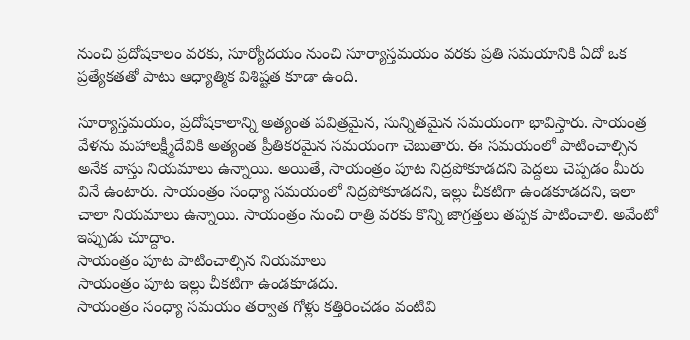నుంచి ప్రదోషకాలం వరకు, సూర్యోదయం నుంచి సూర్యాస్తమయం వరకు ప్రతి సమయానికి ఏదో ఒక ప్రత్యేకతతో పాటు ఆధ్యాత్మిక విశిష్టత కూడా ఉంది.

సూర్యాస్తమయం, ప్రదోషకాలాన్ని అత్యంత పవిత్రమైన, సున్నితమైన సమయంగా భావిస్తారు. సాయంత్ర వేళను మహాలక్ష్మీదేవికి అత్యంత ప్రీతికరమైన సమయంగా చెబుతారు. ఈ సమయంలో పాటించాల్సిన అనేక వాస్తు నియమాలు ఉన్నాయి. అయితే, సాయంత్రం పూట నిద్రపోకూడదని పెద్దలు చెప్పడం మీరు వినే ఉంటారు. సాయంత్రం సంధ్యా సమయంలో నిద్రపోకూడదని, ఇల్లు చీకటిగా ఉండకూడదని, ఇలా చాలా నియమాలు ఉన్నాయి. సాయంత్రం నుంచి రాత్రి వరకు కొన్ని జాగ్రత్తలు తప్పక పాటించాలి. అవేంటో ఇప్పుడు చూద్దాం.
సాయంత్రం పూట పాటించాల్సిన నియమాలు
సాయంత్రం పూట ఇల్లు చీకటిగా ఉండకూడదు.
సాయంత్రం సంధ్యా సమయం తర్వాత గోళ్లు కత్తిరించడం వంటివి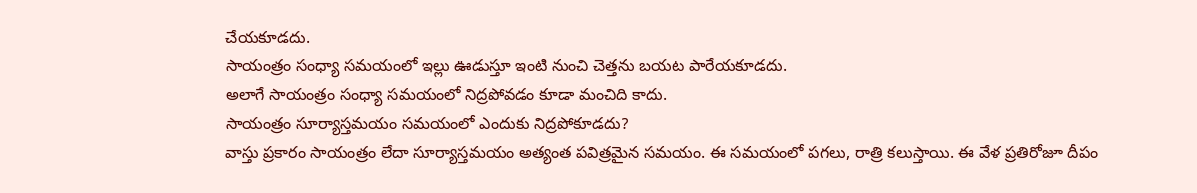చేయకూడదు.
సాయంత్రం సంధ్యా సమయంలో ఇల్లు ఊడుస్తూ ఇంటి నుంచి చెత్తను బయట పారేయకూడదు.
అలాగే సాయంత్రం సంధ్యా సమయంలో నిద్రపోవడం కూడా మంచిది కాదు.
సాయంత్రం సూర్యాస్తమయం సమయంలో ఎందుకు నిద్రపోకూడదు?
వాస్తు ప్రకారం సాయంత్రం లేదా సూర్యాస్తమయం అత్యంత పవిత్రమైన సమయం. ఈ సమయంలో పగలు, రాత్రి కలుస్తాయి. ఈ వేళ ప్రతిరోజూ దీపం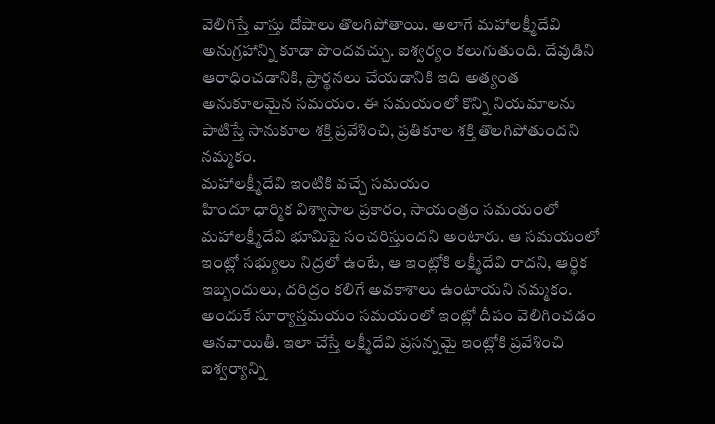వెలిగిస్తే వాస్తు దోషాలు తొలగిపోతాయి. అలాగే మహాలక్ష్మీదేవి అనుగ్రహాన్ని కూడా పొందవచ్చు. ఐశ్వర్యం కలుగుతుంది. దేవుడిని ఆరాధించడానికి, ప్రార్థనలు చేయడానికి ఇది అత్యంత అనుకూలమైన సమయం. ఈ సమయంలో కొన్ని నియమాలను పాటిస్తే సానుకూల శక్తి ప్రవేశించి, ప్రతికూల శక్తి తొలగిపోతుందని నమ్మకం.
మహాలక్ష్మీదేవి ఇంటికి వచ్చే సమయం
హిందూ ధార్మిక విశ్వాసాల ప్రకారం, సాయంత్రం సమయంలో మహాలక్ష్మీదేవి భూమిపై సంచరిస్తుందని అంటారు. ఆ సమయంలో ఇంట్లో సభ్యులు నిద్రలో ఉంటే, ఆ ఇంట్లోకి లక్ష్మీదేవి రాదని, ఆర్థిక ఇబ్బందులు, దరిద్రం కలిగే అవకాశాలు ఉంటాయని నమ్మకం. అందుకే సూర్యాస్తమయం సమయంలో ఇంట్లో దీపం వెలిగించడం ఆనవాయితీ. ఇలా చేస్తే లక్ష్మీదేవి ప్రసన్నమై ఇంట్లోకి ప్రవేశించి ఐశ్వర్యాన్ని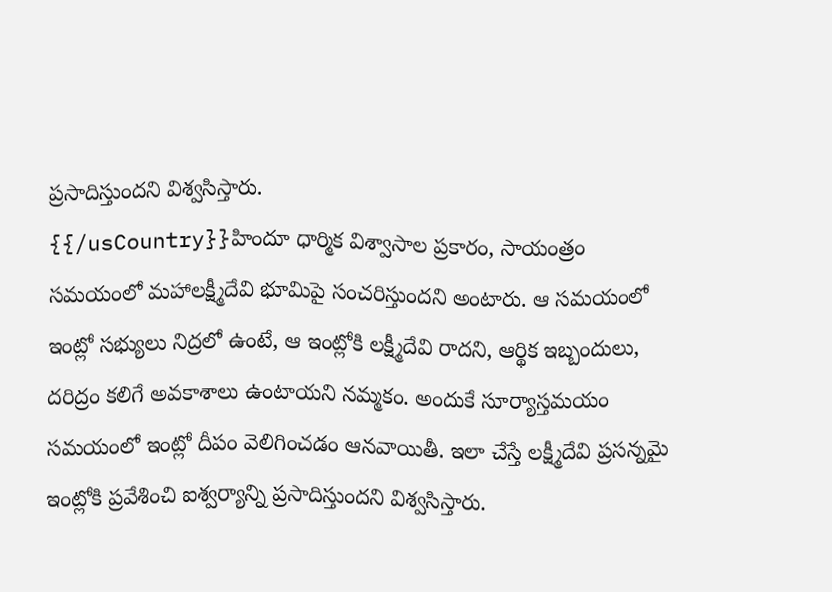ప్రసాదిస్తుందని విశ్వసిస్తారు.
{{/usCountry}}హిందూ ధార్మిక విశ్వాసాల ప్రకారం, సాయంత్రం సమయంలో మహాలక్ష్మీదేవి భూమిపై సంచరిస్తుందని అంటారు. ఆ సమయంలో ఇంట్లో సభ్యులు నిద్రలో ఉంటే, ఆ ఇంట్లోకి లక్ష్మీదేవి రాదని, ఆర్థిక ఇబ్బందులు, దరిద్రం కలిగే అవకాశాలు ఉంటాయని నమ్మకం. అందుకే సూర్యాస్తమయం సమయంలో ఇంట్లో దీపం వెలిగించడం ఆనవాయితీ. ఇలా చేస్తే లక్ష్మీదేవి ప్రసన్నమై ఇంట్లోకి ప్రవేశించి ఐశ్వర్యాన్ని ప్రసాదిస్తుందని విశ్వసిస్తారు.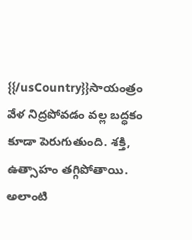{{/usCountry}}సాయంత్రం వేళ నిద్రపోవడం వల్ల బద్ధకం కూడా పెరుగుతుంది. శక్తి, ఉత్సాహం తగ్గిపోతాయి. అలాంటి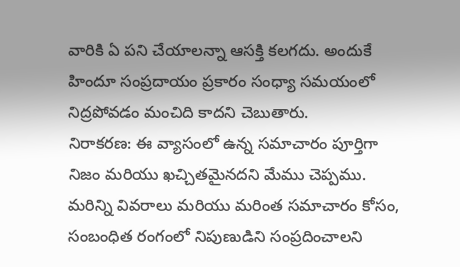వారికి ఏ పని చేయాలన్నా ఆసక్తి కలగదు. అందుకే హిందూ సంప్రదాయం ప్రకారం సంధ్యా సమయంలో నిద్రపోవడం మంచిది కాదని చెబుతారు.
నిరాకరణ: ఈ వ్యాసంలో ఉన్న సమాచారం పూర్తిగా నిజం మరియు ఖచ్చితమైనదని మేము చెప్పము. మరిన్ని వివరాలు మరియు మరింత సమాచారం కోసం, సంబంధిత రంగంలో నిపుణుడిని సంప్రదించాలని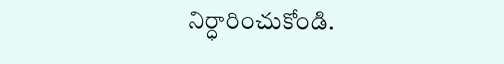నిర్ధారించుకోండి.